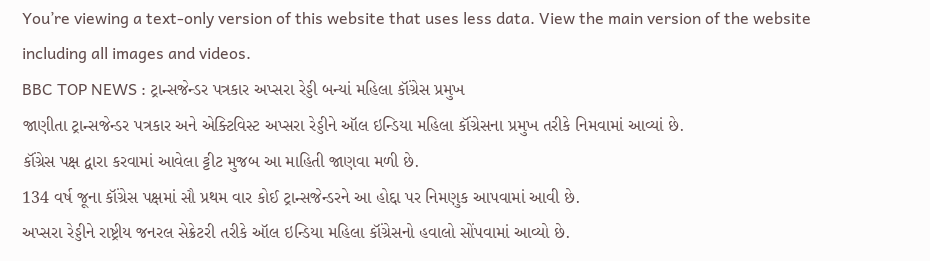You’re viewing a text-only version of this website that uses less data. View the main version of the website including all images and videos.
BBC TOP NEWS : ટ્રાન્સજેન્ડર પત્રકાર અપ્સરા રેડ્ડી બન્યાં મહિલા કૉંગ્રેસ પ્રમુખ
જાણીતા ટ્રાન્સજેન્ડર પત્રકાર અને એક્ટિવિસ્ટ અપ્સરા રેડ્ડીને ઑલ ઇન્ડિયા મહિલા કૉંગ્રેસના પ્રમુખ તરીકે નિમવામાં આવ્યાં છે.
કૉંગ્રેસ પક્ષ દ્વારા કરવામાં આવેલા ટ્ટીટ મુજબ આ માહિતી જાણવા મળી છે.
134 વર્ષ જૂના કૉંગ્રેસ પક્ષમાં સૌ પ્રથમ વાર કોઈ ટ્રાન્સજેન્ડરને આ હોદ્દા પર નિમણુક આપવામાં આવી છે.
અપ્સરા રેડ્ડીને રાષ્ટ્રીય જનરલ સેક્રેટરી તરીકે ઑલ ઇન્ડિયા મહિલા કૉંગ્રેસનો હવાલો સોંપવામાં આવ્યો છે.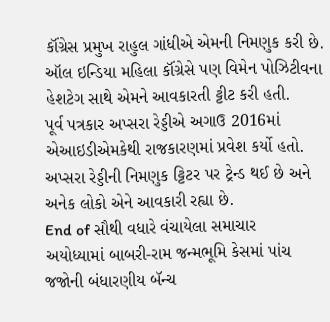કૉંગ્રેસ પ્રમુખ રાહુલ ગાંધીએ એમની નિમણુક કરી છે.
ઑલ ઇન્ડિયા મહિલા કૉંગ્રેસે પણ વિમેન પોઝિટીવના હેશટેગ સાથે એમને આવકારતી ટ્ટીટ કરી હતી.
પૂર્વ પત્રકાર અપ્સરા રેડ્ડીએ અગાઉ 2016માં એઆઇડીએમકેથી રાજકારણમાં પ્રવેશ કર્યો હતો.
અપ્સરા રેડ્ડીની નિમણુક ટ્ટિટર પર ટ્રેન્ડ થઈ છે અને અનેક લોકો એને આવકારી રહ્યા છે.
End of સૌથી વધારે વંચાયેલા સમાચાર
અયોધ્યામાં બાબરી-રામ જન્મભૂમિ કેસમાં પાંચ જજોની બંધારણીય બૅન્ચ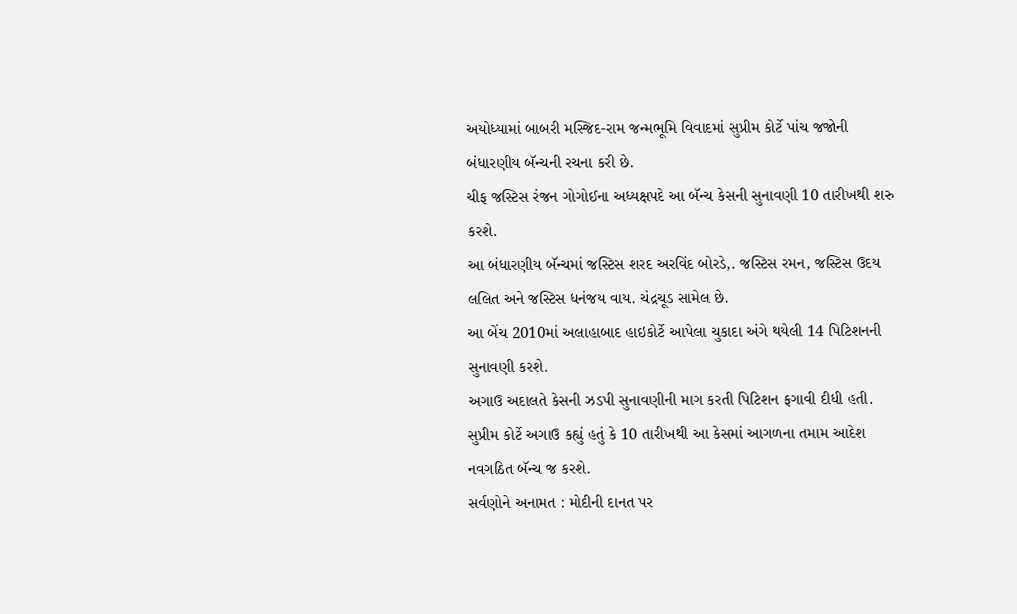અયોધ્યામાં બાબરી મસ્જિદ-રામ જન્મભૂમિ વિવાદમાં સુપ્રીમ કોર્ટે પાંચ જજોની બંધારણીય બૅન્ચની રચના કરી છે.
ચીફ જસ્ટિસ રંજન ગોગોઈના અધ્યક્ષપદે આ બૅન્ચ કેસની સુનાવણી 10 તારીખથી શરુ કરશે.
આ બંધારણીય બૅન્ચમાં જસ્ટિસ શરદ અરવિંદ બોરડે,. જસ્ટિસ રમન, જસ્ટિસ ઉદય લલિત અને જસ્ટિસ ધનંજય વાય. ચંદ્રચૂડ સામેલ છે.
આ બેંચ 2010માં અલાહાબાદ હાઇકોર્ટે આપેલા ચુકાદા અંગે થયેલી 14 પિટિશનની સુનાવણી કરશે.
અગાઉ અદાલતે કેસની ઝડપી સુનાવણીની માગ કરતી પિટિશન ફગાવી દીધી હતી.
સુપ્રીમ કોર્ટે અગાઉ કહ્યું હતું કે 10 તારીખથી આ કેસમાં આગળના તમામ આદેશ નવગઠિત બૅન્ચ જ કરશે.
સર્વણોને અનામત : મોદીની દાનત પર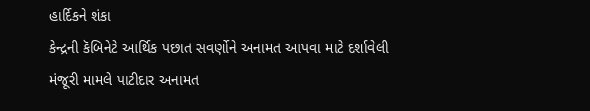હાર્દિકને શંકા
કેન્દ્રની કૅબિનેટે આર્થિક પછાત સવર્ણોને અનામત આપવા માટે દર્શાવેલી મંજૂરી મામલે પાટીદાર અનામત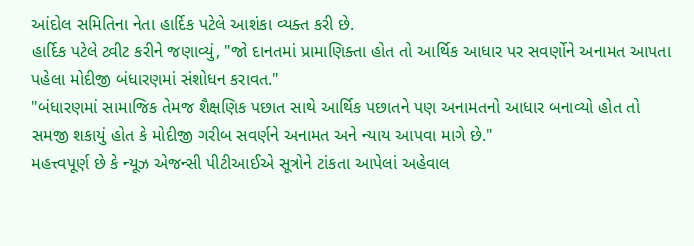આંદોલ સમિતિના નેતા હાર્દિક પટેલે આશંકા વ્યક્ત કરી છે.
હાર્દિક પટેલે ટ્વીટ કરીને જણાવ્યું, "જો દાનતમાં પ્રામાણિક્તા હોત તો આર્થિક આધાર પર સવર્ણોને અનામત આપતા પહેલા મોદીજી બંધારણમાં સંશોધન કરાવત."
"બંધારણમાં સામાજિક તેમજ શૈક્ષણિક પછાત સાથે આર્થિક પછાતને પણ અનામતનો આધાર બનાવ્યો હોત તો સમજી શકાયું હોત કે મોદીજી ગરીબ સવર્ણને અનામત અને ન્યાય આપવા માગે છે."
મહત્ત્વપૂર્ણ છે કે ન્યૂઝ એજન્સી પીટીઆઈએ સૂત્રોને ટાંકતા આપેલાં અહેવાલ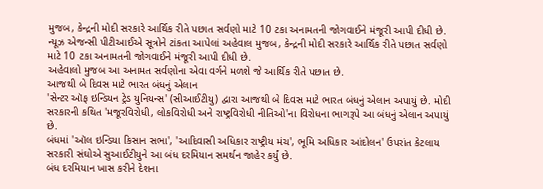મુજબ, કેન્દ્રની મોદી સરકારે આર્થિક રીતે પછાત સર્વણો માટે 10 ટકા અનામતની જોગવાઈને મંજૂરી આપી દીધી છે.
ન્યૂઝ એજન્સી પીટીઆઈએ સૂત્રોને ટાંકતા આપેલાં અહેવાલ મુજબ, કેન્દ્રની મોદી સરકારે આર્થિક રીતે પછાત સર્વણો માટે 10 ટકા અનામતની જોગવાઈને મંજૂરી આપી દીધી છે.
અહેવાલો મુજબ આ અનામત સર્વણોના એવા વર્ગને મળશે જે આર્થિક રીતે પછાત છે.
આજથી બે દિવસ માટે ભારત બંધનું એલાન
'સેન્ટર ઑફ ઇન્ડિયન ટ્રેડ યુનિયન્સ' (સીઆઈટીયુ) દ્વારા આજથી બે દિવસ માટે ભારત બંધનું એલાન અપાયું છે. મોદી સરકારની કથિત 'મજૂરવિરોધી, લોકવિરોધી અને રાષ્ટ્રવિરોધી નીતિઓ'ના વિરોધના ભાગરૂપે આ બંધનું એલાન અપાયું છે.
બંધમાં 'ઑલ ઇન્ડિયા કિસાન સભા', 'આદિવાસી અધિકાર રાષ્ટ્રીય મંચ', ભૂમિ અધિકાર આંદોલન' ઉપરાંત કેટલાય સરકારી સંઘોએ સુઆઈટીયુને આ બંધ દરમિયાન સમર્થન જાહેર કર્યું છે.
બંધ દરમિયાન ખાસ કરીને દેશના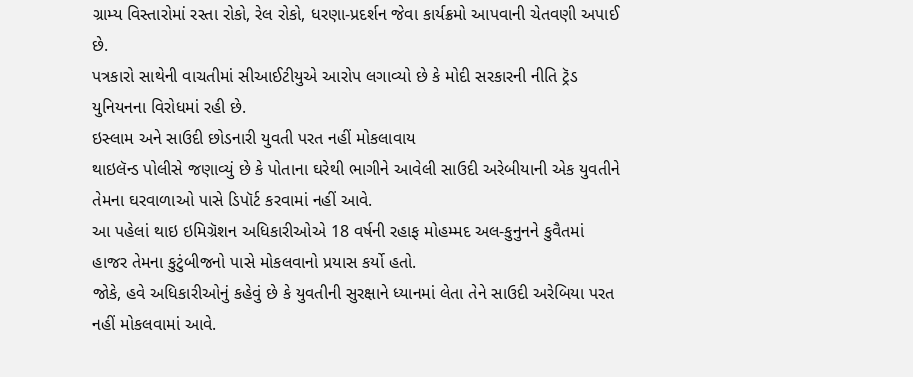ગ્રામ્ય વિસ્તારોમાં રસ્તા રોકો, રેલ રોકો, ધરણા-પ્રદર્શન જેવા કાર્યક્રમો આપવાની ચેતવણી અપાઈ છે.
પત્રકારો સાથેની વાચતીમાં સીઆઈટીયુએ આરોપ લગાવ્યો છે કે મોદી સરકારની નીતિ ટ્રૅડ યુનિયનના વિરોધમાં રહી છે.
ઇસ્લામ અને સાઉદી છોડનારી યુવતી પરત નહીં મોકલાવાય
થાઇલૅન્ડ પોલીસે જણાવ્યું છે કે પોતાના ઘરેથી ભાગીને આવેલી સાઉદી અરેબીયાની એક યુવતીને તેમના ઘરવાળાઓ પાસે ડિપૉર્ટ કરવામાં નહીં આવે.
આ પહેલાં થાઇ ઇમિગ્રૅશન અધિકારીઓએ 18 વર્ષની રહાફ મોહમ્મદ અલ-કુનુનને કુવૈતમાં હાજર તેમના કુટુંબીજનો પાસે મોકલવાનો પ્રયાસ કર્યો હતો.
જોકે, હવે અધિકારીઓનું કહેવું છે કે યુવતીની સુરક્ષાને ધ્યાનમાં લેતા તેને સાઉદી અરેબિયા પરત નહીં મોકલવામાં આવે.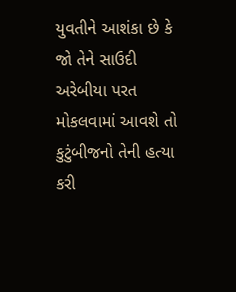યુવતીને આશંકા છે કે જો તેને સાઉદી અરેબીયા પરત મોકલવામાં આવશે તો કુટુંબીજનો તેની હત્યા કરી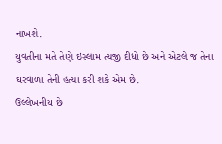નાખશે.
યુવતીના મતે તેણે ઇસ્લામ ત્યજી દીધો છે અને એટલે જ તેના ઘરવાળા તેની હત્યા કરી શકે એમ છે.
ઉલ્લેખનીય છે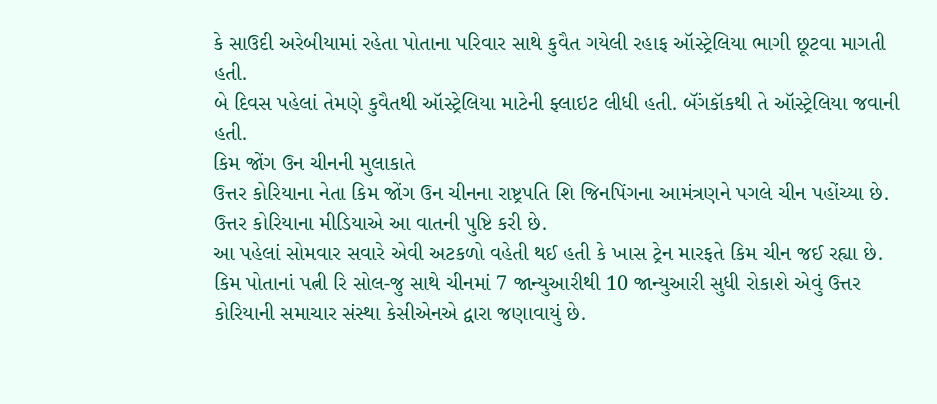કે સાઉદી અરેબીયામાં રહેતા પોતાના પરિવાર સાથે કુવૈત ગયેલી રહાફ ઑસ્ટ્રેલિયા ભાગી છૂટવા માગતી હતી.
બે દિવસ પહેલાં તેમણે કુવૈતથી ઑસ્ટ્રેલિયા માટેની ફ્લાઇટ લીધી હતી. બૅંગકૉકથી તે ઑસ્ટ્રેલિયા જવાની હતી.
કિમ જોંગ ઉન ચીનની મુલાકાતે
ઉત્તર કોરિયાના નેતા કિમ જોંગ ઉન ચીનના રાષ્ટ્રપતિ શિ જિનપિંગના આમંત્રણને પગલે ચીન પહોંચ્યા છે. ઉત્તર કોરિયાના મીડિયાએ આ વાતની પુષ્ટિ કરી છે.
આ પહેલાં સોમવાર સવારે એવી અટકળો વહેતી થઈ હતી કે ખાસ ટ્રેન મારફતે કિમ ચીન જઈ રહ્યા છે.
કિમ પોતાનાં પત્ની રિ સોલ-જુ સાથે ચીનમાં 7 જાન્યુઆરીથી 10 જાન્યુઆરી સુધી રોકાશે એવું ઉત્તર કોરિયાની સમાચાર સંસ્થા કેસીએનએ દ્વારા જણાવાયું છે.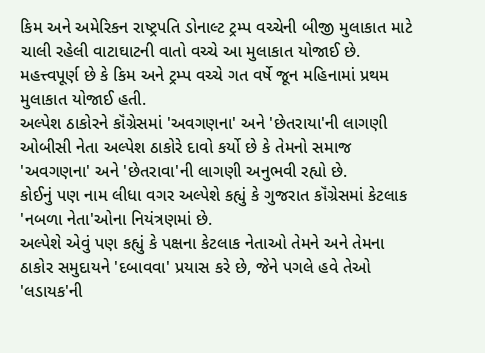કિમ અને અમેરિકન રાષ્ટ્રપતિ ડોનાલ્ટ ટ્રમ્પ વચ્ચેની બીજી મુલાકાત માટે ચાલી રહેલી વાટાઘાટની વાતો વચ્ચે આ મુલાકાત યોજાઈ છે.
મહત્ત્વપૂર્ણ છે કે કિમ અને ટ્રમ્પ વચ્ચે ગત વર્ષે જૂન મહિનામાં પ્રથમ મુલાકાત યોજાઈ હતી.
અલ્પેશ ઠાકોરને કૉંગ્રેસમાં 'અવગણના' અને 'છેતરાયા'ની લાગણી
ઓબીસી નેતા અલ્પેશ ઠાકોરે દાવો કર્યો છે કે તેમનો સમાજ 'અવગણના' અને 'છેતરાવા'ની લાગણી અનુભવી રહ્યો છે.
કોઈનું પણ નામ લીધા વગર અલ્પેશે કહ્યું કે ગુજરાત કૉંગ્રેસમાં કેટલાક 'નબળા નેતા'ઓના નિયંત્રણમાં છે.
અલ્પેશે એવું પણ કહ્યું કે પક્ષના કેટલાક નેતાઓ તેમને અને તેમના ઠાકોર સમુદાયને 'દબાવવા' પ્રયાસ કરે છે, જેને પગલે હવે તેઓ 'લડાયક'ની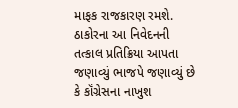માફક રાજકારણ રમશે.
ઠાકોરના આ નિવેદનની તત્કાલ પ્રતિક્રિયા આપતા જણાવ્યું ભાજપે જણાવ્યું છે કે કૉંગ્રેસના નાખુશ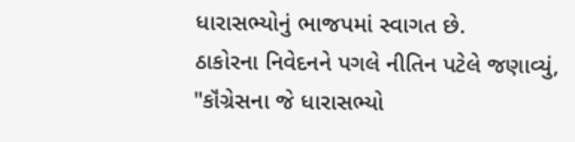ધારાસભ્યોનું ભાજપમાં સ્વાગત છે.
ઠાકોરના નિવેદનને પગલે નીતિન પટેલે જણાવ્યું, "કૉંગ્રેસના જે ધારાસભ્યો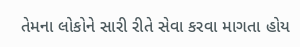તેમના લોકોને સારી રીતે સેવા કરવા માગતા હોય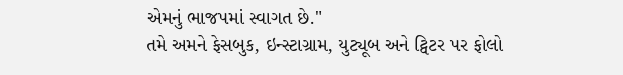એમનું ભાજપમાં સ્વાગત છે."
તમે અમને ફેસબુક, ઇન્સ્ટાગ્રામ, યુટ્યૂબ અને ટ્વિટર પર ફોલો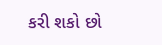કરી શકો છો